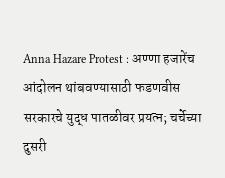Anna Hazare Protest : अण्णा हजारेंच आंदोलन थांबवण्यासाठी फडणवीस सरकारचे युद्ध पातळीवर प्रयत्न; चर्चेच्या दुसरी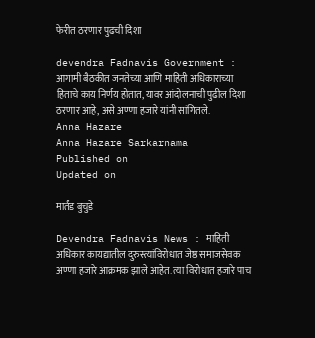फेरीत ठरणार पुढची दिशा

devendra Fadnavis Government : आगामी बैठकीत जनतेच्या आणि माहिती अधिकाराच्या हिताचे काय निर्णय होतात, यावर आंदोलनाची पुढील दिशा ठरणार आहे, असे अण्णा हजारे यांनी सांगितले.
Anna Hazare
Anna Hazare Sarkarnama
Published on
Updated on

मार्तंड बुचुडे

Devendra Fadnavis News : माहिती अधिकार कायद्यातील दुरुस्त्यांविरोधात जेष्ठ समाजसेवक अण्णा हजारे आक्रमक झाले आहेत. त्या विरोधात हजारे पाच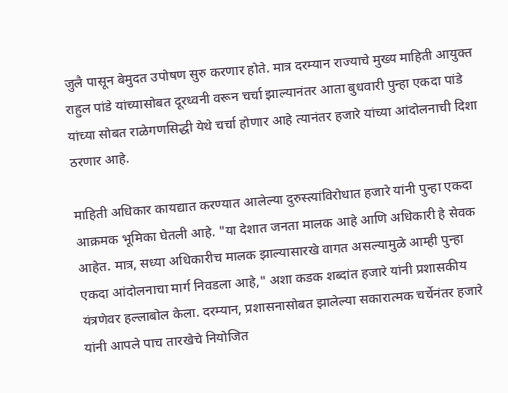जुलै पासून बेमुदत उपोषण सुरु करणार होते. मात्र दरम्यान राज्याचे मुख्य माहिती आयुक्त राहुल पांडे यांच्यासोबत दूरध्वनी वरून चर्चा झाल्यानंतर आता बुधवारी पुन्हा एकदा पांडे यांच्या सोबत राळेगणसिद्धी येथे चर्चा होणार आहे त्यानंतर हजारे यांच्या आंदोलनाची दिशा ठरणार आहे.

माहिती अधिकार कायद्यात करण्यात आलेल्या दुरुस्त्यांविरोधात हजारे यांनी पुन्हा एकदा आक्रमक भूमिका घेतली आहे. "या देशात जनता मालक आहे आणि अधिकारी हे सेवक आहेत. मात्र, सध्या अधिकारीच मालक झाल्यासारखे वागत असल्यामुळे आम्ही पुन्हा एकदा आंदोलनाचा मार्ग निवडला आहे," अशा कडक शब्दांत हजारे यांनी प्रशासकीय यंत्रणेवर हल्लाबोल केला. दरम्यान, प्रशासनासोबत झालेल्या सकारात्मक चर्चेनंतर हजारे यांनी आपले पाच तारखेचे नियोजित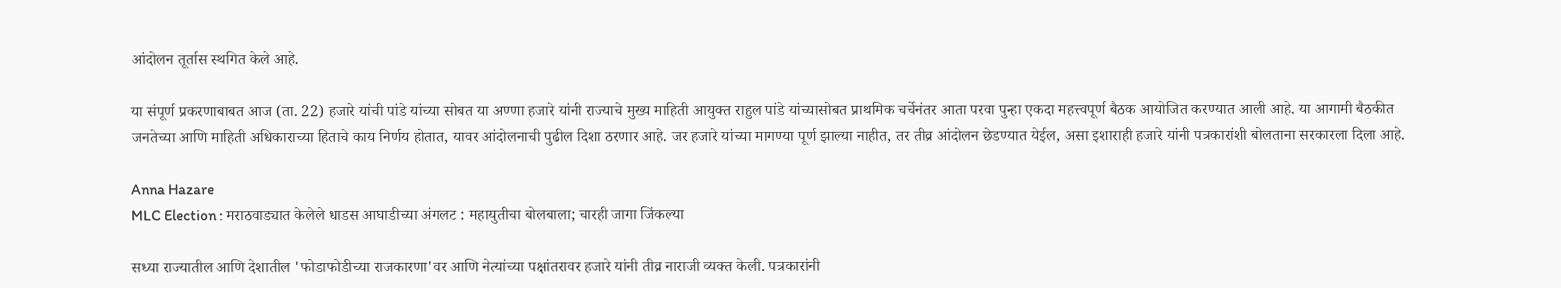आंदोलन तूर्तास स्थगित केले आहे.

या संपूर्ण प्रकरणाबाबत आज (ता. 22) हजारे यांची पांडे यांच्या सोबत या अण्णा हजारे यांनी राज्याचे मुख्य माहिती आयुक्त राहुल पांडे यांच्यासोबत प्राथमिक चर्चेनंतर आता परवा पुन्हा एकदा महत्त्वपूर्ण बैठक आयोजित करण्यात आली आहे. या आगामी बैठकीत जनतेच्या आणि माहिती अधिकाराच्या हिताचे काय निर्णय होतात, यावर आंदोलनाची पुढील दिशा ठरणार आहे. जर हजारे यांच्या मागण्या पूर्ण झाल्या नाहीत, तर तीव्र आंदोलन छेडण्यात येईल, असा इशाराही हजारे यांनी पत्रकारांशी बोलताना सरकारला दिला आहे.

Anna Hazare
MLC Election : मराठवाड्यात केलेले धाडस आघाडीच्या अंगलट : महायुतीचा बोलबाला; चारही जागा जिंकल्या

सध्या राज्यातील आणि देशातील 'फोडाफोडीच्या राजकारणा'वर आणि नेत्यांच्या पक्षांतरावर हजारे यांनी तीव्र नाराजी व्यक्त केली. पत्रकारांनी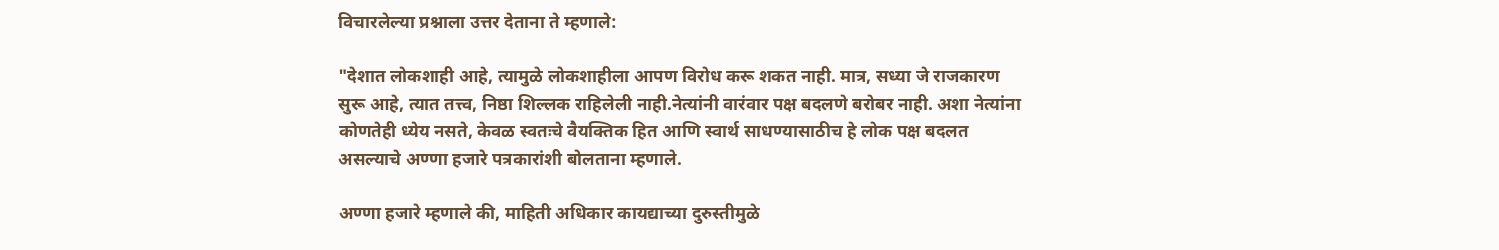विचारलेल्या प्रश्नाला उत्तर देताना ते म्हणाले:

"देशात लोकशाही आहे, त्यामुळे लोकशाहीला आपण विरोध करू शकत नाही. मात्र, सध्या जे राजकारण सुरू आहे, त्यात तत्त्व, निष्ठा शिल्लक राहिलेली नाही.नेत्यांनी वारंवार पक्ष बदलणे बरोबर नाही. अशा नेत्यांना कोणतेही ध्येय नसते, केवळ स्वतःचे वैयक्तिक हित आणि स्वार्थ साधण्यासाठीच हे लोक पक्ष बदलत असल्याचे अण्णा हजारे पत्रकारांशी बोलताना म्हणाले.

अण्णा हजारे म्हणाले की, माहिती अधिकार कायद्याच्या दुरुस्तीमुळे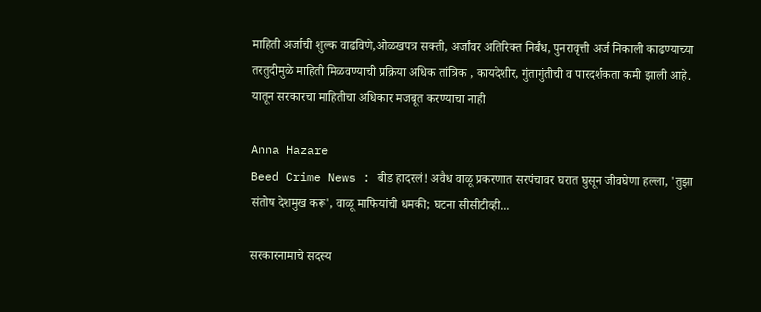माहिती अर्जाची शुल्क वाढविणे,ओळखपत्र सक्ती, अर्जांवर अतिरिक्त निर्बंध, पुनरावृत्ती अर्ज निकाली काढण्याच्या तरतुदीमुळे माहिती मिळवण्याची प्रक्रिया अधिक तांत्रिक , कायदेशीर, गुंतागुंतीची व पारदर्शकता कमी झाली आहे. यातून सरकारचा माहितीचा अधिकार मजबूत करण्याचा नाही

Anna Hazare
Beed Crime News : बीड हादरलं! अवैध वाळू प्रकरणात सरपंचावर घरात घुसून जीवघेणा हल्ला, 'तुझा संतोष देशमुख करू', वाळू माफियांची धमकी; घटना सीसीटीव्ही...

सरकारनामाचे सदस्य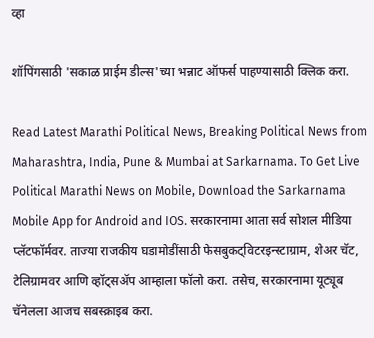व्हा

शॉपिंगसाठी 'सकाळ प्राईम डील्स'च्या भन्नाट ऑफर्स पाहण्यासाठी क्लिक करा.

Read Latest Marathi Political News, Breaking Political News from Maharashtra, India, Pune & Mumbai at Sarkarnama. To Get Live Political Marathi News on Mobile, Download the Sarkarnama Mobile App for Android and IOS. सरकारनामा आता सर्व सोशल मीडिया प्लॅटफॉर्मवर. ताज्या राजकीय घडामोडींसाठी फेसबुकट्विटरइन्स्टाग्राम, शेअर चॅट, टेलिग्रामवर आणि व्हॉट्सॲप आम्हाला फॉलो करा. तसेच, सरकारनामा यूट्यूब चॅनेलला आजच सबस्क्राइब करा.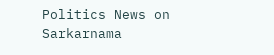Politics News on Sarkarnama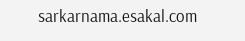sarkarnama.esakal.com